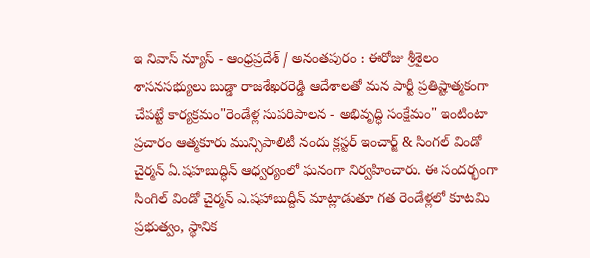ఇ నివాస్ న్యూస్ - ఆంధ్రప్రదేశ్ / అనంతపురం : ఈరోజు శ్రీశైలం శాసనసభ్యులు బుడ్డా రాజశేఖరరెడ్డి ఆదేశాలతో మన పార్టీ ప్రతిష్టాత్మకంగా చేపట్టే కార్యక్రమం"రెండేళ్ల సుపరిపాలన - అభివృద్ధి సంక్షేమం" ఇంటింటా ప్రచారం ఆత్మకూరు మున్సిపాలిటీ నందు క్లస్టర్ ఇంచార్జ్ & సింగల్ విండో చైర్మన్ ఏ.షహబుద్ధిన్ ఆధ్వర్యంలో ఘనంగా నిర్వహించారు. ఈ సందర్భంగా సింగిల్ విండో చైర్మన్ ఎ.షహాబుద్దీన్ మాట్లాడుతూ గత రెండేళ్లలో కూటమి ప్రభుత్వం, స్థానిక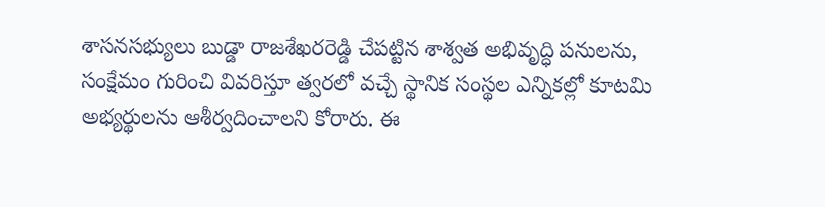శాసనసభ్యులు బుడ్డా రాజశేఖరరెడ్డి చేపట్టిన శాశ్వత అభివృద్ధి పనులను, సంక్షేమం గురించి వివరిస్తూ త్వరలో వచ్చే స్థానిక సంస్థల ఎన్నికల్లో కూటమి అభ్యర్థులను ఆశీర్వదించాలని కోరారు. ఈ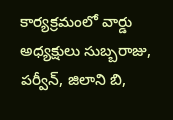కార్యక్రమంలో వార్డు అధ్యక్షులు సుబ్బరాజు, పర్వీన్, జిలాని బి,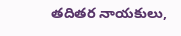తదితర నాయకులు,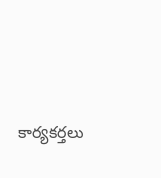కార్యకర్తలు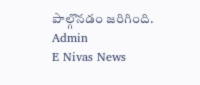పాల్గొనడం జరిగింది.
Admin
E Nivas News